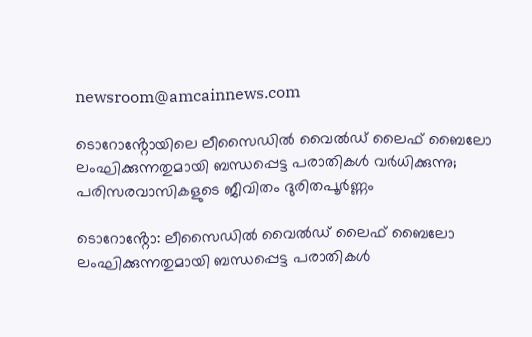newsroom@amcainnews.com

ടൊറോൻ്റോയിലെ ലീസൈഡിൽ വൈൽഡ് ലൈഫ് ബൈലോ ലംഘിക്കുന്നതുമായി ബന്ധപ്പെട്ട പരാതികൾ വർധിക്കുന്നു; പരിസരവാസികളുടെ ജീവിതം ദുരിതപൂർണ്ണം

ടൊറോൻ്റോ: ലീസൈഡിൽ വൈൽഡ് ലൈഫ് ബൈലോ ലംഘിക്കുന്നതുമായി ബന്ധപ്പെട്ട പരാതികൾ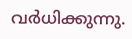വർധിക്കുന്നു.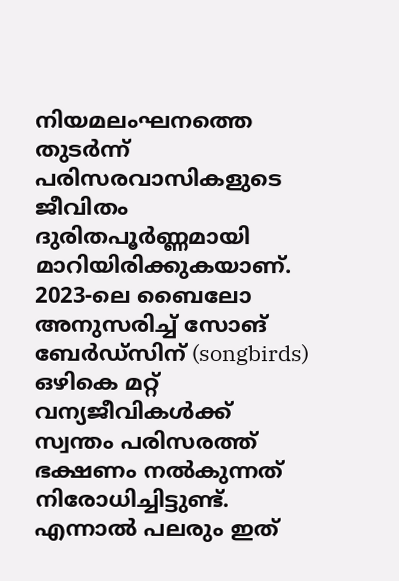നിയമലംഘനത്തെ തുടർന്ന് പരിസരവാസികളുടെ ജീവിതം ദുരിതപൂർണ്ണമായി മാറിയിരിക്കുകയാണ്. 2023-ലെ ബൈലോ അനുസരിച്ച് സോങ് ബേർഡ്സിന് (songbirds) ഒഴികെ മറ്റ് വന്യജീവികൾക്ക് സ്വന്തം പരിസരത്ത് ഭക്ഷണം നൽകുന്നത് നിരോധിച്ചിട്ടുണ്ട്. എന്നാൽ പലരും ഇത്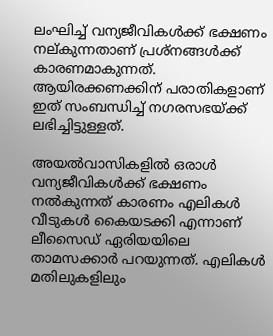ലംഘിച്ച് വന്യജീവികൾക്ക് ഭക്ഷണം നല്കുന്നതാണ് പ്രശ്നങ്ങൾക്ക് കാരണമാകുന്നത്. ആയിരക്കണക്കിന് പരാതികളാണ് ഇത് സംബന്ധിച്ച് നഗരസഭയ്ക്ക് ലഭിച്ചിട്ടുള്ളത്.

അയൽവാസികളിൽ ഒരാൾ വന്യജീവികൾക്ക് ഭക്ഷണം നൽകുന്നത് കാരണം എലികൾ വീടുകൾ കൈയടക്കി എന്നാണ് ലീസൈഡ് ഏരിയയിലെ താമസക്കാർ പറയുന്നത്. എലികൾ മതിലുകളിലും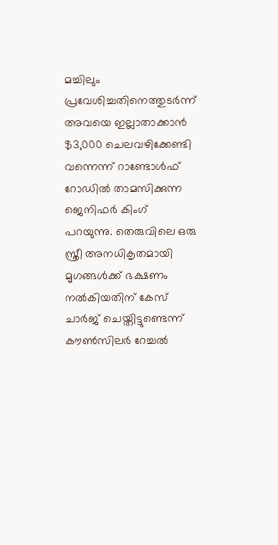മച്ചിലും പ്രവേശിച്ചതിനെത്തുടർന്ന് അവയെ ഇല്ലാതാക്കാൻ $3,000 ചെലവഴിക്കേണ്ടി വന്നെന്ന് റാണ്ടോൾഫ് റോഡിൽ താമസിക്കുന്ന ജെനിഫർ കിംഗ് പറയുന്നു. തെരുവിലെ ഒരു സ്ത്രീ അനധികൃതമായി മൃഗങ്ങൾക്ക് ഭക്ഷണം നൽകിയതിന് കേസ് ചാർജ് ചെയ്തിട്ടുണ്ടെന്ന് കൗൺസിലർ റേച്ചൽ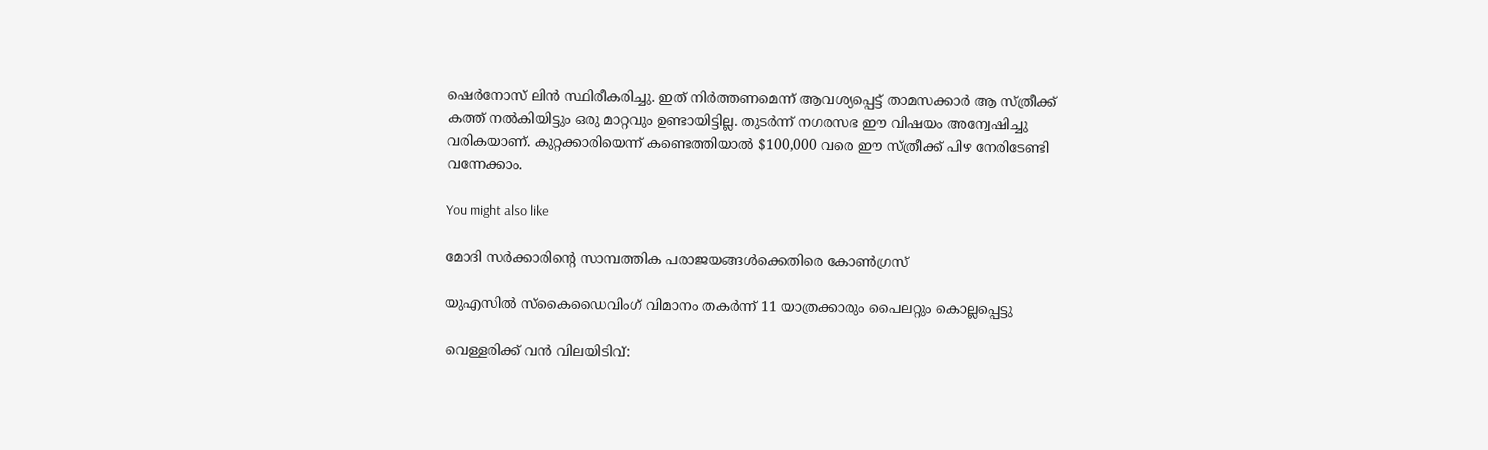ഷെർനോസ് ലിൻ സ്ഥിരീകരിച്ചു. ഇത് നിർത്തണമെന്ന് ആവശ്യപ്പെട്ട് താമസക്കാർ ആ സ്ത്രീക്ക് കത്ത് നൽകിയിട്ടും ഒരു മാറ്റവും ഉണ്ടായിട്ടില്ല. തുടർന്ന് നഗരസഭ ഈ വിഷയം അന്വേഷിച്ചു വരികയാണ്. കുറ്റക്കാരിയെന്ന് കണ്ടെത്തിയാൽ $100,000 വരെ ഈ സ്ത്രീക്ക് പിഴ നേരിടേണ്ടി വന്നേക്കാം.

You might also like

മോദി സർക്കാരിന്റെ സാമ്പത്തിക പരാജയങ്ങൾക്കെതിരെ കോൺഗ്രസ്

യുഎസിൽ സ്‌കൈഡൈവിംഗ് വിമാനം തകര്‍ന്ന് 11 യാത്രക്കാരും പൈലറ്റും കൊല്ലപ്പെട്ടു

വെള്ളരിക്ക് വൻ വിലയിടിവ്: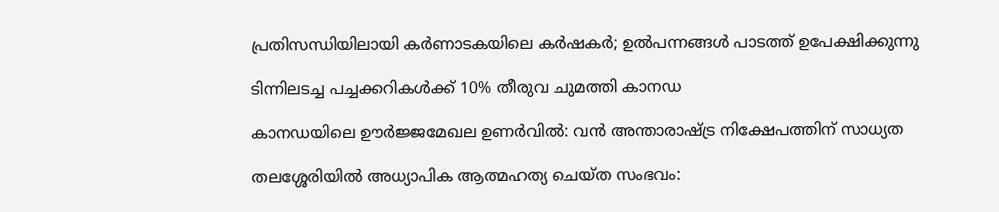പ്രതിസന്ധിയിലായി കർണാടകയിലെ കർഷകർ; ഉൽപന്നങ്ങൾ പാടത്ത് ഉപേക്ഷിക്കുന്നു

ടിന്നിലടച്ച പച്ചക്കറികൾക്ക് 10% തീരുവ ചുമത്തി കാനഡ

കാനഡയിലെ ഊർജ്ജമേഖല ഉണർവിൽ: വൻ അന്താരാഷ്ട്ര നിക്ഷേപത്തിന് സാധ്യത

തലശ്ശേരിയിൽ അധ്യാപിക ആത്മഹത്യ ചെയ്ത സംഭവം: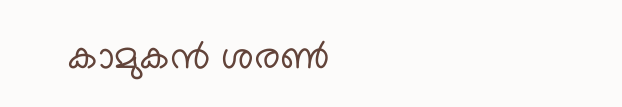കാമുകൻ ശരൺ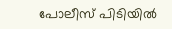പോലീസ് പിടിയിൽ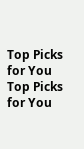Top Picks for You
Top Picks for You